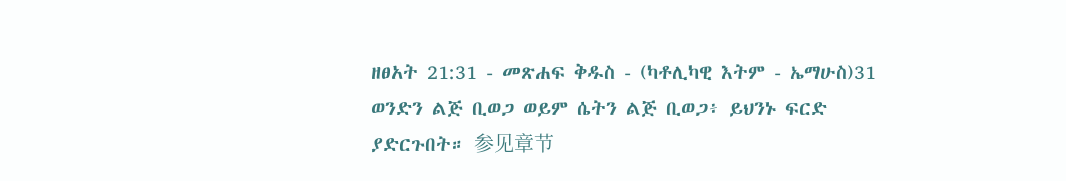ዘፀአት 21:31 - መጽሐፍ ቅዱስ - (ካቶሊካዊ እትም - ኤማሁስ)31 ወንድን ልጅ ቢወጋ ወይም ሴትን ልጅ ቢወጋ፥ ይህንኑ ፍርድ ያድርጉበት። 参见章节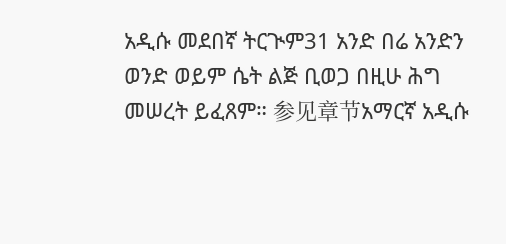አዲሱ መደበኛ ትርጒም31 አንድ በሬ አንድን ወንድ ወይም ሴት ልጅ ቢወጋ በዚሁ ሕግ መሠረት ይፈጸም። 参见章节አማርኛ አዲሱ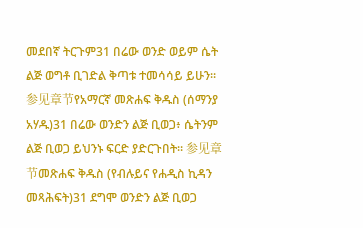መደበኛ ትርጉም31 በሬው ወንድ ወይም ሴት ልጅ ወግቶ ቢገድል ቅጣቱ ተመሳሳይ ይሁን። 参见章节የአማርኛ መጽሐፍ ቅዱስ (ሰማንያ አሃዱ)31 በሬው ወንድን ልጅ ቢወጋ፥ ሴትንም ልጅ ቢወጋ ይህንኑ ፍርድ ያድርጉበት። 参见章节መጽሐፍ ቅዱስ (የብሉይና የሐዲስ ኪዳን መጻሕፍት)31 ደግሞ ወንድን ልጅ ቢወጋ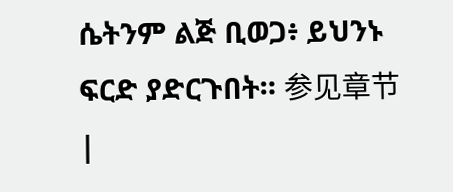ሴትንም ልጅ ቢወጋ፥ ይህንኑ ፍርድ ያድርጉበት። 参见章节 |